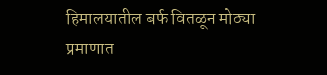हिमालयातील बर्फ वितळून मोठ्या प्रमाणात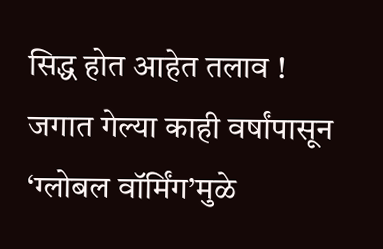सिद्ध होत आहेत तलाव !
जगात गेल्या काही वर्षांपासून ‘ग्लोबल वॉर्मिंग’मुळे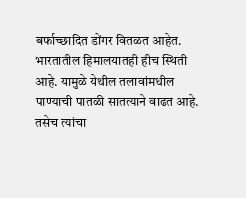बर्फाच्छादित डोंगर वितळत आहेत. भारतातील हिमालयातही हीच स्थिती आहे. यामुळे येथील तलावांमधील पाण्याची पातळी सातत्याने वाढत आहे. तसेच त्यांचा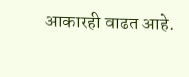आकारही वाढत आहे.